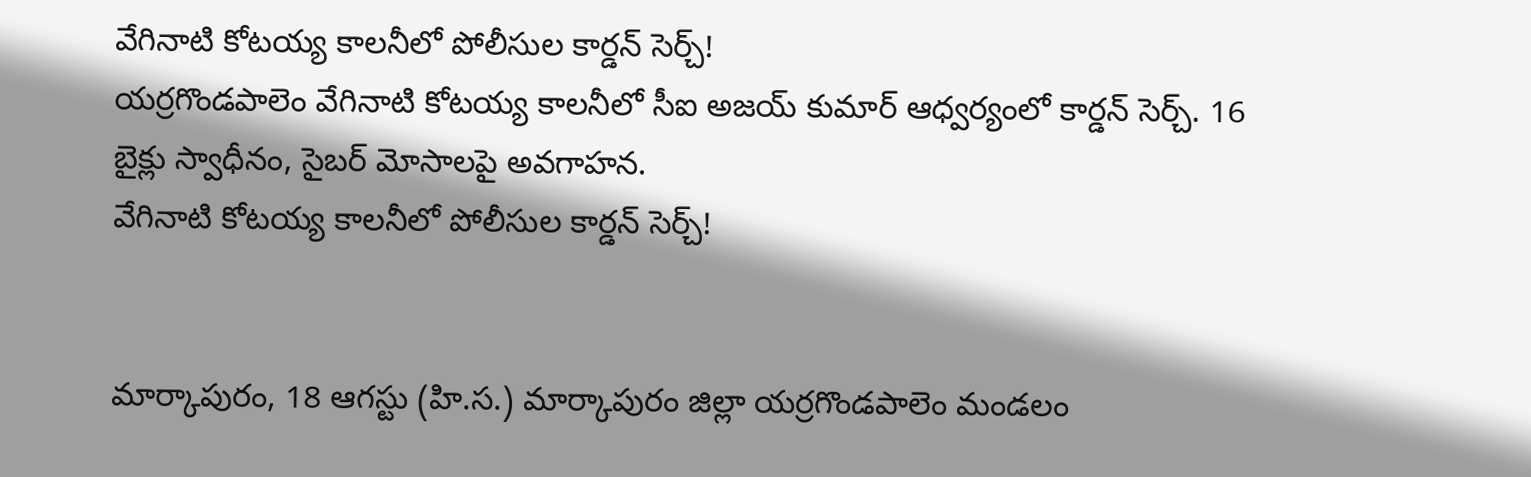వేగినాటి కోటయ్య కాలనీలో పోలీసుల కార్డన్ సెర్చ్!
యర్రగొండపాలెం వేగినాటి కోటయ్య కాలనీలో సీఐ అజయ్ కుమార్ ఆధ్వర్యంలో కార్డన్ సెర్చ్. 16 బైక్లు స్వాధీనం, సైబర్ మోసాలపై అవగాహన.
వేగినాటి కోటయ్య కాలనీలో పోలీసుల కార్డన్ సెర్చ్!


మార్కాపురం, 18 ఆగస్టు (హి.స.) మార్కాపురం జిల్లా యర్రగొండపాలెం మండలం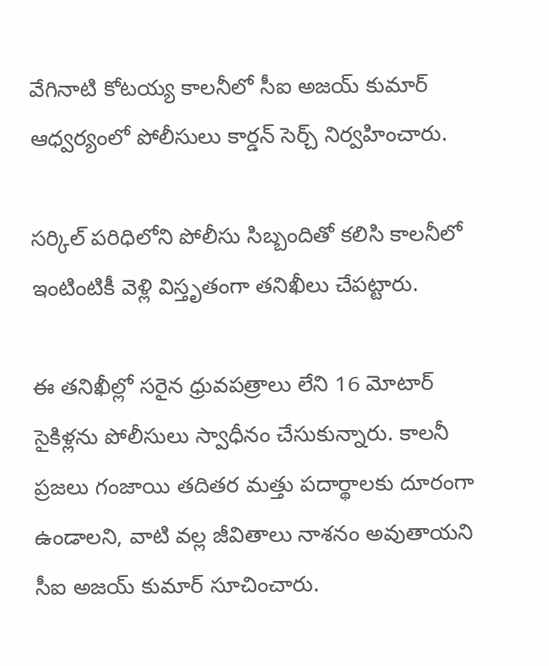వేగినాటి కోటయ్య కాలనీలో సీఐ అజయ్ కుమార్ ఆధ్వర్యంలో పోలీసులు కార్డన్ సెర్చ్ నిర్వహించారు.

సర్కిల్ పరిధిలోని పోలీసు సిబ్బందితో కలిసి కాలనీలో ఇంటింటికీ వెళ్లి విస్తృతంగా తనిఖీలు చేపట్టారు.

ఈ తనిఖీల్లో సరైన ధ్రువపత్రాలు లేని 16 మోటార్ సైకిళ్లను పోలీసులు స్వాధీనం చేసుకున్నారు. కాలనీ ప్రజలు గంజాయి తదితర మత్తు పదార్థాలకు దూరంగా ఉండాలని, వాటి వల్ల జీవితాలు నాశనం అవుతాయని సీఐ అజయ్ కుమార్ సూచించారు.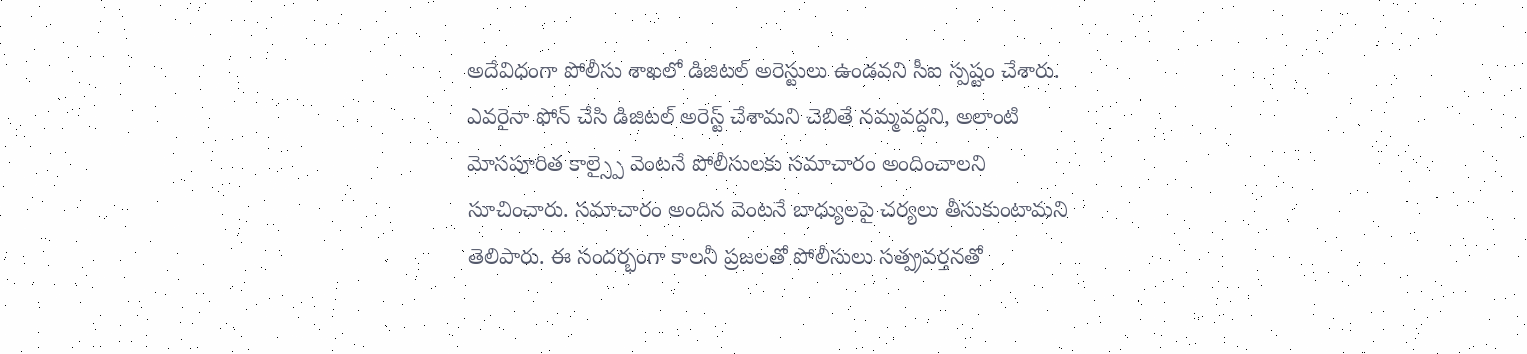అదేవిధంగా పోలీసు శాఖలో డిజిటల్ అరెస్టులు ఉండవని సీఐ స్పష్టం చేశారు. ఎవరైనా ఫోన్ చేసి డిజిటల్ అరెస్ట్ చేశామని చెబితే నమ్మవద్దని, అలాంటి మోసపూరిత కాల్స్పై వెంటనే పోలీసులకు సమాచారం అందించాలని సూచించారు. సమాచారం అందిన వెంటనే బాధ్యులపై చర్యలు తీసుకుంటామని తెలిపారు. ఈ సందర్భంగా కాలనీ ప్రజలతో పోలీసులు సత్ప్రవర్తనతో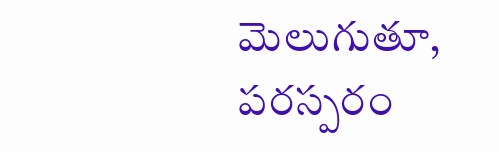మెలుగుతూ, పరస్పరం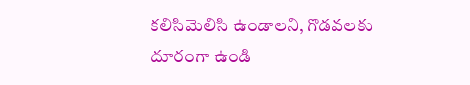కలిసిమెలిసి ఉండాలని, గొడవలకు దూరంగా ఉండి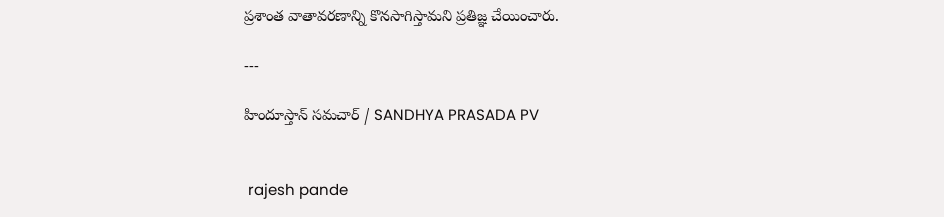ప్రశాంత వాతావరణాన్ని కొనసాగిస్తామని ప్రతిజ్ఞ చేయించారు.

---

హిందూస్తాన్ సమచార్ / SANDHYA PRASADA PV


 rajesh pande